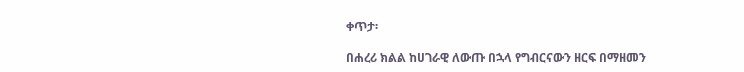ቀጥታ፡

በሐረሪ ክልል ከሀገራዊ ለውጡ በኋላ የግብርናውን ዘርፍ በማዘመን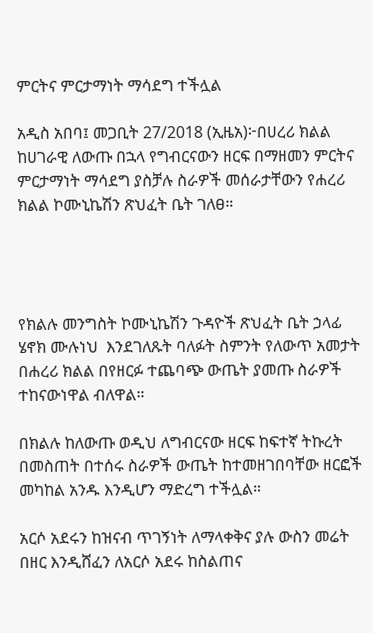ምርትና ምርታማነት ማሳደግ ተችሏል

አዲስ አበባ፤ መጋቢት 27/2018 (ኢዜአ)፦በሀረሪ ክልል ከሀገራዊ ለውጡ በኋላ የግብርናውን ዘርፍ በማዘመን ምርትና ምርታማነት ማሳደግ ያስቻሉ ስራዎች መሰራታቸውን የሐረሪ ክልል ኮሙኒኬሽን ጽህፈት ቤት ገለፀ።




የክልሉ መንግስት ኮሙኒኬሽን ጉዳዮች ጽህፈት ቤት ኃላፊ ሄኖክ ሙሉነህ  እንደገለጹት ባለፉት ስምንት የለውጥ አመታት በሐረሪ ክልል በየዘርፉ ተጨባጭ ውጤት ያመጡ ስራዎች ተከናውነዋል ብለዋል።

በክልሉ ከለውጡ ወዲህ ለግብርናው ዘርፍ ከፍተኛ ትኩረት በመስጠት በተሰሩ ስራዎች ውጤት ከተመዘገበባቸው ዘርፎች መካከል አንዱ እንዲሆን ማድረግ ተችሏል።

አርሶ አደሩን ከዝናብ ጥገኝነት ለማላቀቅና ያሉ ውስን መሬት በዘር እንዲሸፈን ለአርሶ አደሩ ከስልጠና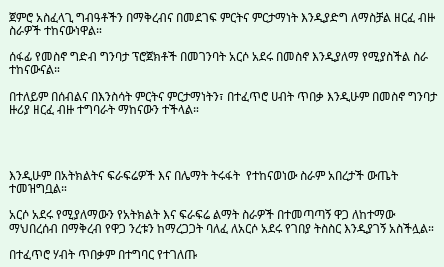ጀምሮ አስፈላጊ ግብዓቶችን በማቅረብና በመደገፍ ምርትና ምርታማነት እንዲያድግ ለማስቻል ዘርፈ ብዙ ስራዎች ተከናውነዋል።

ሰፋፊ የመስኖ ግድብ ግንባታ ፕሮጀክቶች በመገንባት አርሶ አደሩ በመስኖ እንዲያለማ የሚያስችል ስራ ተከናውናል።

በተለይም በሰብልና በእንስሳት ምርትና ምርታማነትን፣ በተፈጥሮ ሀብት ጥበቃ እንዲሁም በመስኖ ግንባታ ዙሪያ ዘርፈ ብዙ ተግባራት ማከናውን ተችላል።




እንዲሁም በአትክልትና ፍራፍሬዎች እና በሌማት ትሩፋት  የተከናወነው ስራም አበረታች ውጤት ተመዝግቧል።

አርሶ አደሩ የሚያለማውን የአትክልት እና ፍራፍሬ ልማት ስራዎች በተመጣጣኝ ዋጋ ለከተማው ማህበረሰብ በማቅረብ የዋጋ ንረቱን ከማረጋጋት ባለፈ ለአርሶ አደሩ የገበያ ትስስር እንዲያገኝ አስችሏል።

በተፈጥሮ ሃብት ጥበቃም በተግባር የተገለጡ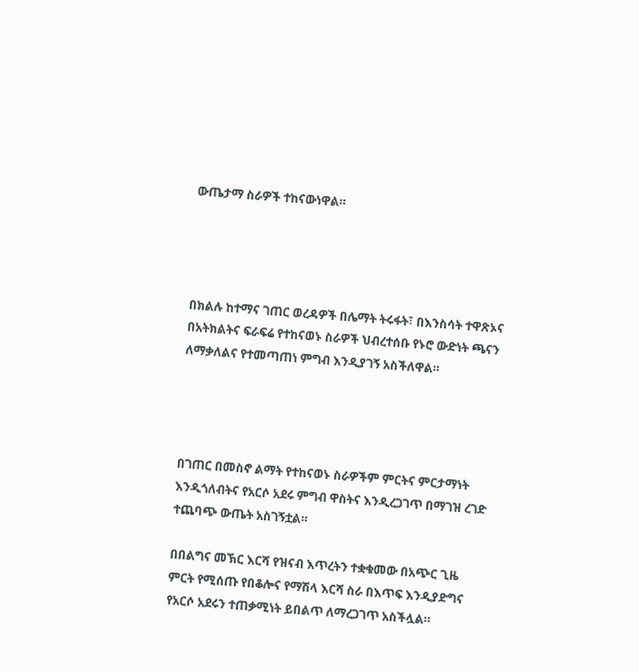ውጤታማ ስራዎች ተከናውነዋል።




በክልሉ ከተማና ገጠር ወረዳዎች በሌማት ትሩፋት፣ በእንስሳት ተዋጽኦና በአትክልትና ፍራፍሬ የተከናወኑ ስራዎች ህብረተሰቡ የኑሮ ውድነት ጫናን ለማቃለልና የተመጣጠነ ምግብ እንዲያገኝ አስችለዋል።




በገጠር በመስኖ ልማት የተከናወኑ ስራዎችም ምርትና ምርታማነት እንዲጎለብትና የአርሶ አደሩ ምግብ ዋስትና እንዲረጋገጥ በማገዝ ረገድ ተጨባጭ ውጤት አስገኝቷል።

በበልግና መኽር እርሻ የዝናብ እጥረትን ተቋቁመው በአጭር ጊዜ ምርት የሚሰጡ የበቆሎና የማሽላ እርሻ ስራ በእጥፍ እንዲያድግና የአርሶ አደሩን ተጠቃሚነት ይበልጥ ለማረጋገጥ አስችሏል።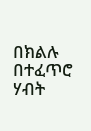በክልሉ በተፈጥሮ ሃብት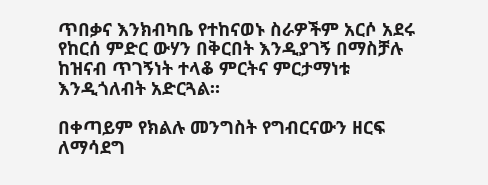ጥበቃና እንክብካቤ የተከናወኑ ስራዎችም አርሶ አደሩ የከርሰ ምድር ውሃን በቅርበት እንዲያገኝ በማስቻሉ ከዝናብ ጥገኝነት ተላቆ ምርትና ምርታማነቱ እንዲጎለብት አድርጓል።

በቀጣይም የክልሉ መንግስት የግብርናውን ዘርፍ ለማሳደግ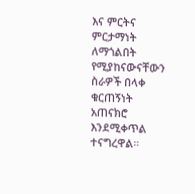እና ምርትና ምርታማነት ለማጎልበት የሚያከናውናቸውን ስራዎች በላቀ ቁርጠኝነት አጠናክሮ እንደሚቀጥል ተናግረዋል።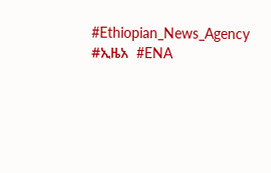#Ethiopian_News_Agency  #ኢዜአ  #ENA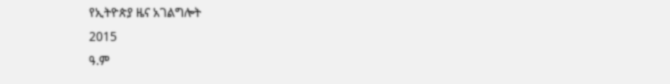የኢትዮጵያ ዜና አገልግሎት
2015
ዓ.ም